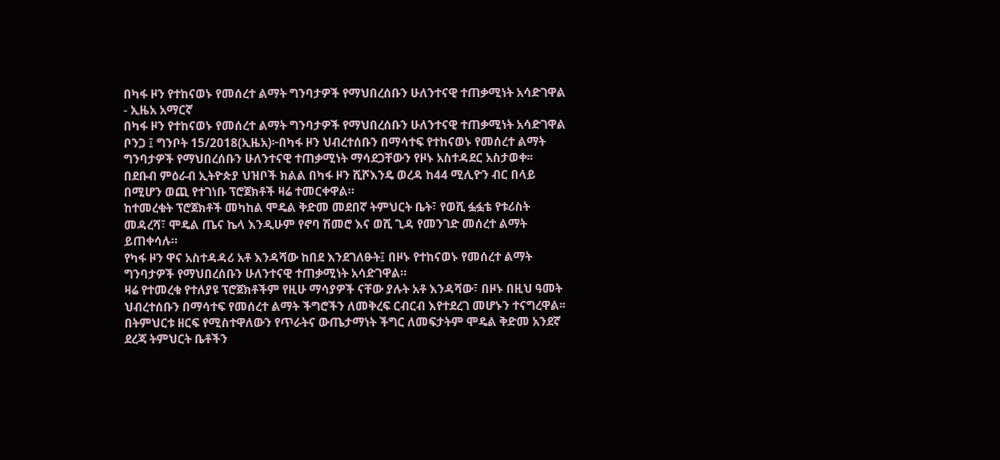በካፋ ዞን የተከናወኑ የመሰረተ ልማት ግንባታዎች የማህበረሰቡን ሁለንተናዊ ተጠቃሚነት አሳድገዋል - ኢዜአ አማርኛ
በካፋ ዞን የተከናወኑ የመሰረተ ልማት ግንባታዎች የማህበረሰቡን ሁለንተናዊ ተጠቃሚነት አሳድገዋል
ቦንጋ ፤ ግንቦት 15/2018(ኢዜአ)፦በካፋ ዞን ህብረተሰቡን በማሳተፍ የተከናወኑ የመሰረተ ልማት ግንባታዎች የማህበረሰቡን ሁለንተናዊ ተጠቃሚነት ማሳደጋቸውን የዞኑ አስተዳደር አስታወቀ፡፡
በደቡብ ምዕራብ ኢትዮጵያ ህዝቦች ክልል በካፋ ዞን ሺሾእንዴ ወረዳ ከ44 ሚሊዮን ብር በላይ በሚሆን ወጪ የተገነቡ ፕሮጀክቶች ዛሬ ተመርቀዋል።
ከተመረቁት ፕሮጀክቶች መካከል ሞዴል ቅድመ መደበኛ ትምህርት ቤት፣ የወሺ ፏፏቴ የቱሪስት መዳረሻ፣ ሞዴል ጤና ኬላ እንዲሁም የኖባ ሽመሮ እና ወሺ ጊዳ የመንገድ መሰረተ ልማት ይጠቀሳሉ።
የካፋ ዞን ዋና አስተዳዳሪ አቶ እንዳሻው ከበደ እንደገለፁት፤ በዞኑ የተከናወኑ የመሰረተ ልማት ግንባታዎች የማህበረሰቡን ሁለንተናዊ ተጠቃሚነት አሳድገዋል።
ዛሬ የተመረቁ የተለያዩ ፕሮጀክቶችም የዚሁ ማሳያዎች ናቸው ያሉት አቶ እንዳሻው፣ በዞኑ በዚህ ዓመት ህብረተሰቡን በማሳተፍ የመሰረተ ልማት ችግሮችን ለመቅረፍ ርብርብ እየተደረገ መሆኑን ተናግረዋል፡፡
በትምህርቱ ዘርፍ የሚስተዋለውን የጥራትና ውጤታማነት ችግር ለመፍታትም ሞዴል ቅድመ አንደኛ ደረጃ ትምህርት ቤቶችን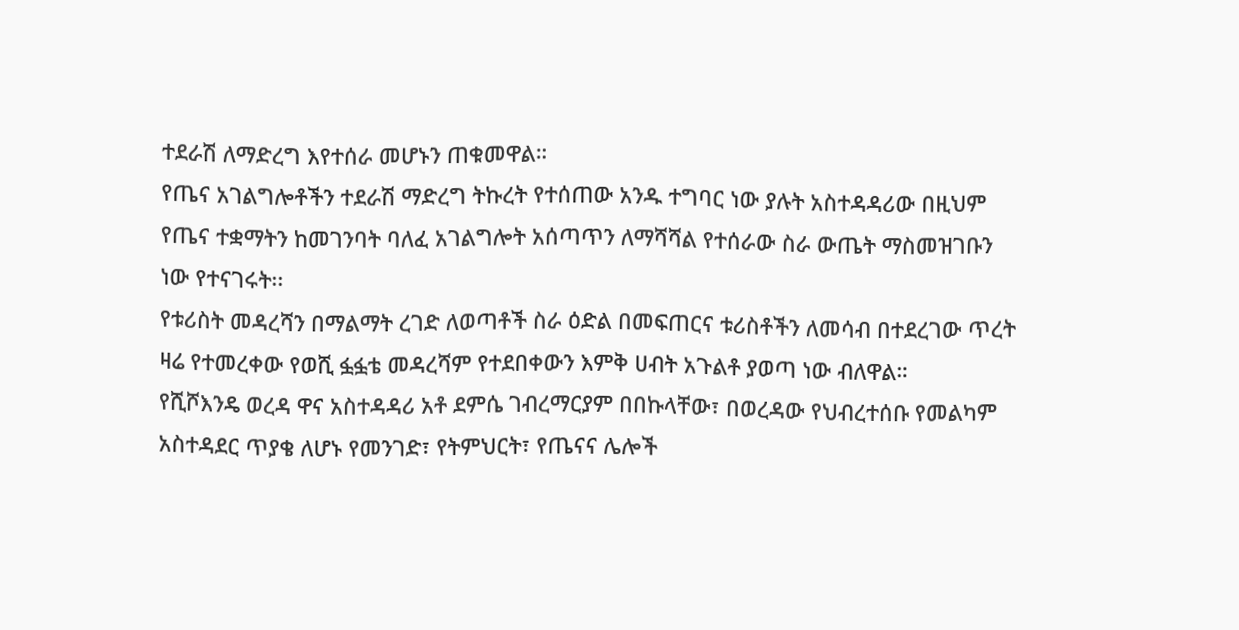ተደራሽ ለማድረግ እየተሰራ መሆኑን ጠቁመዋል።
የጤና አገልግሎቶችን ተደራሽ ማድረግ ትኩረት የተሰጠው አንዱ ተግባር ነው ያሉት አስተዳዳሪው በዚህም የጤና ተቋማትን ከመገንባት ባለፈ አገልግሎት አሰጣጥን ለማሻሻል የተሰራው ስራ ውጤት ማስመዝገቡን ነው የተናገሩት፡፡
የቱሪስት መዳረሻን በማልማት ረገድ ለወጣቶች ስራ ዕድል በመፍጠርና ቱሪስቶችን ለመሳብ በተደረገው ጥረት ዛሬ የተመረቀው የወሺ ፏፏቴ መዳረሻም የተደበቀውን እምቅ ሀብት አጉልቶ ያወጣ ነው ብለዋል።
የሺሾእንዴ ወረዳ ዋና አስተዳዳሪ አቶ ደምሴ ገብረማርያም በበኩላቸው፣ በወረዳው የህብረተሰቡ የመልካም አስተዳደር ጥያቄ ለሆኑ የመንገድ፣ የትምህርት፣ የጤናና ሌሎች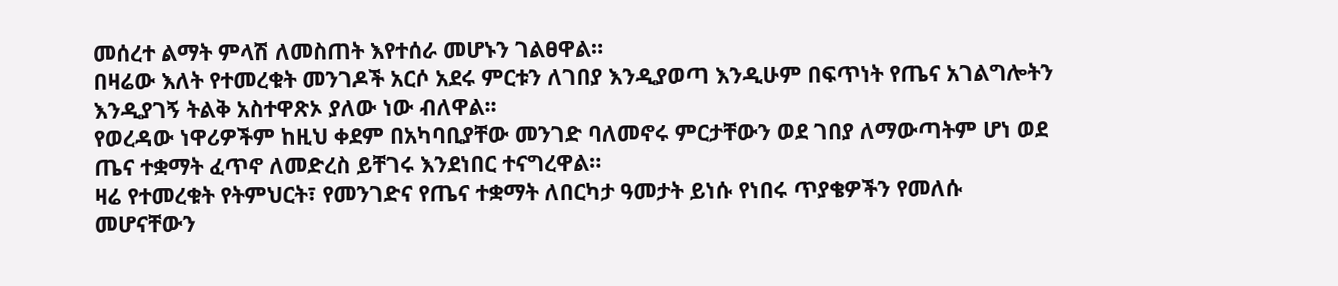መሰረተ ልማት ምላሽ ለመስጠት እየተሰራ መሆኑን ገልፀዋል።
በዛሬው እለት የተመረቁት መንገዶች አርሶ አደሩ ምርቱን ለገበያ እንዲያወጣ እንዲሁም በፍጥነት የጤና አገልግሎትን እንዲያገኝ ትልቅ አስተዋጽኦ ያለው ነው ብለዋል፡፡
የወረዳው ነዋሪዎችም ከዚህ ቀደም በአካባቢያቸው መንገድ ባለመኖሩ ምርታቸውን ወደ ገበያ ለማውጣትም ሆነ ወደ ጤና ተቋማት ፈጥኖ ለመድረስ ይቸገሩ እንደነበር ተናግረዋል።
ዛሬ የተመረቁት የትምህርት፣ የመንገድና የጤና ተቋማት ለበርካታ ዓመታት ይነሱ የነበሩ ጥያቄዎችን የመለሱ መሆናቸውን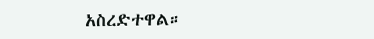አስረድተዋል።